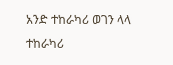አንድ ተከራካሪ ወገን ላላ ተከራካሪ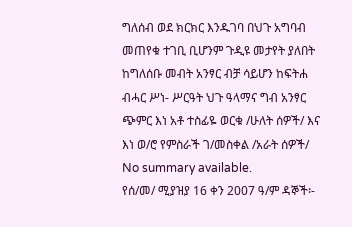ግለሰብ ወደ ክርክር እንዱገባ በህጉ አግባብ መጠየቁ ተገቢ ቢሆንም ጉዲዩ መታየት ያለበት ከግለሰቡ መብት አንፃር ብቻ ሳይሆን ከፍትሐ ብሓር ሥነ- ሥርዓት ህጉ ዓላማና ግብ አንፃር ጭምር እነ አቶ ተስፊዬ ወርቁ /ሁለት ሰዎች/ እና እነ ወ/ሮ የምስራች ገ/መስቀል /አራት ሰዎች/
No summary available.
የሰ/መ/ ሚያዝያ 16 ቀን 2007 ዓ/ም ዳኞች፡-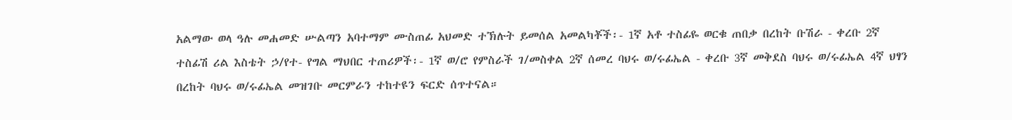አልማው ወላ ዓሉ መሐመድ ሡልጣን አባተማም ሙስጠፊ አህመድ ተኽሉት ይመሰል አመልካቾች፡- 1ኛ አቶ ተስፊዬ ወርቁ ጠበቃ በረከት ቡሽራ - ቀረቡ 2ኛ ተስፊሽ ሪል እስቴት ኃ/የተ- የግል ማህበር ተጠሪዎች፡- 1ኛ ወ/ሮ የምስራች ገ/መስቀል 2ኛ ሰመረ ባህሩ ወ/ሩፊኤል - ቀረቡ 3ኛ መቅደስ ባህሩ ወ/ሩፊኤል 4ኛ ህፃን በረከት ባህሩ ወ/ሩፊኤል መዝገቡ መርምራን ተከተዩን ፍርድ ሰጥተናል።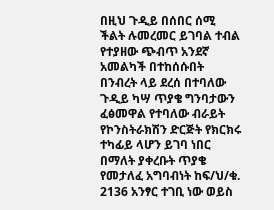በዚህ ጉዲይ በሰበር ሰሚ ችልት ሉመረመር ይገባል ተብል የተያዘው ጭብጥ አንደኛ አመልካች በተከሰሱበት በንብረት ላይ ደረሰ በተባለው ጉዲይ ካሣ ጥያቄ ግንባታውን ፈፅመዋል የተባለው ብራይት የኮንስትራክሽን ድርጅት የክርክሩ ተካፊይ ላሆን ይገባ ነበር በማለት ያቀረቡት ጥያቄ የመታለፈ አግባብነት ከፍ/ህ/ቁ. 2136 አንፃር ተገቢ ነው ወይስ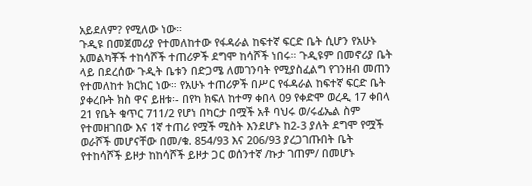አይደለም? የሚለው ነው።
ጉዲዩ በመጀመሪያ የተመለከተው የፋዳራል ከፍተኛ ፍርድ ቤት ሲሆን የአሁኑ አመልካቾች ተከሳሾች ተጠሪዎች ደግሞ ከሳሾች ነበሩ። ጉዲዩም በመኖሪያ ቤት ላይ በደረሰው ጉዲት ቤቱን በድጋሜ ለመገንባት የሚያስፈልግ የገንዘብ መጠን የተመለከተ ክርክር ነው። የአሁኑ ተጠሪዎች በሥር የፋዳራል ከፍተኛ ፍርድ ቤት ያቀረቡት ክስ ዋና ይዘቱ፡- በየካ ክፍለ ከተማ ቀበላ 09 የቀድሞ ወረዲ 17 ቀበላ 21 የቤት ቁጥር 711/2 የሆነ በካርታ በሟች አቶ ባህሩ ወ/ሩፊኤል ስም የተመዘገበው እና 1ኛ ተጠሪ የሟች ሚስት እንደሆኑ ከ2-3 ያለት ደግሞ የሟች ወራሾች መሆናቸው በመ/ቁ. 854/93 እና 206/93 ያረጋገጡበት ቤት የተከሳሾች ይዞታ ከከሳሾች ይዞታ ጋር ወሰንተኛ /ኩታ ገጠም/ በመሆኑ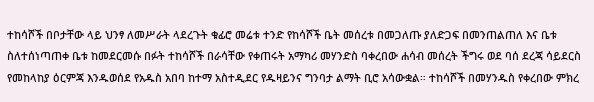ተከሳሾች በቦታቸው ላይ ህንፃ ለመሥራት ላደረጉት ቁፊሮ መሬቱ ተንድ የከሳሾች ቤት መሰረቱ በመጋለጡ ያለድጋፍ በመንጠልጠለ እና ቤቱ ስለተሰነጣጠቀ ቤቱ ከመደርመሱ በፉት ተከሳሾች በራሳቸው የቀጠሩት አማካሪ መሃንድስ ባቀረበው ሐሳብ መሰረት ችግሩ ወደ ባሰ ደረጃ ሳይደርስ የመከላከያ ዕርምጃ እንዱወሰደ የአዱስ አበባ ከተማ አስተዲደር የዱዛይንና ግንባታ ልማት ቢሮ አሳውቋል። ተከሳሾች በመሃንዱስ የቀረበው ምክረ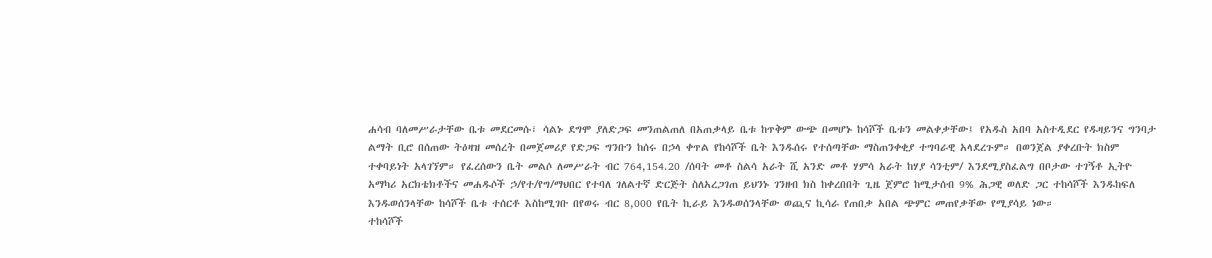ሐሳብ ባለመሥራታቸው ቤቱ መደርመሱ፣ ሳልኑ ደግሞ ያለድጋፍ መንጠልጠለ በአጠቃላይ ቤቱ ከጥቅም ውጭ በመሆኑ ከሳሾች ቤቱን መልቀቃቸው፤ የአዱስ አበባ አስተዲደር የዱዛይንና ግንባታ ልማት ቢሮ በሰጠው ትዕዛዝ መሰረት በመጀመሪያ የድጋፍ ግንቡን ከሰሩ በኃላ ቀጥል የከሳሾች ቤት እንዱሰሩ የተሰጣቸው ማስጠንቀቂያ ተግባራዊ አላደረጉም። በወንጀል ያቀረቡት ክስም ተቀባይነት አላገኘም። የፈረሰውን ቤት መልሶ ለመሥራት ብር 764,154.20 /ሰባት መቶ ስልሳ አራት ሺ አንድ መቶ ሃምሳ አራት ከሃያ ሳንቲም/ እንደሚያስፈልግ በቦታው ተገኝቶ ኢትዮ አማካሪ አርክቴክቶችና መሐዱሶች ኃ/የተ/የግ/ማህበር የተባለ ገለልተኛ ድርጅት ስለአረጋገጠ ይህንኑ ገንዘብ ክስ ከቀረበበት ጊዜ ጀምሮ ከሚታሰብ 9% ሕጋዊ ወለድ ጋር ተከሳሾች እንዱከፍለ እንዱወሰንላቸው ከሳሾች ቤቱ ተሰርቶ እስከሚገቡ በየወሩ ብር 8,000 የቤት ኪራይ እንዱወሰንላቸው ወጪና ኪሳራ የጠበቃ አበል ጭምር መጠየቃቸው የሚያሳይ ነው።
ተከሳሾች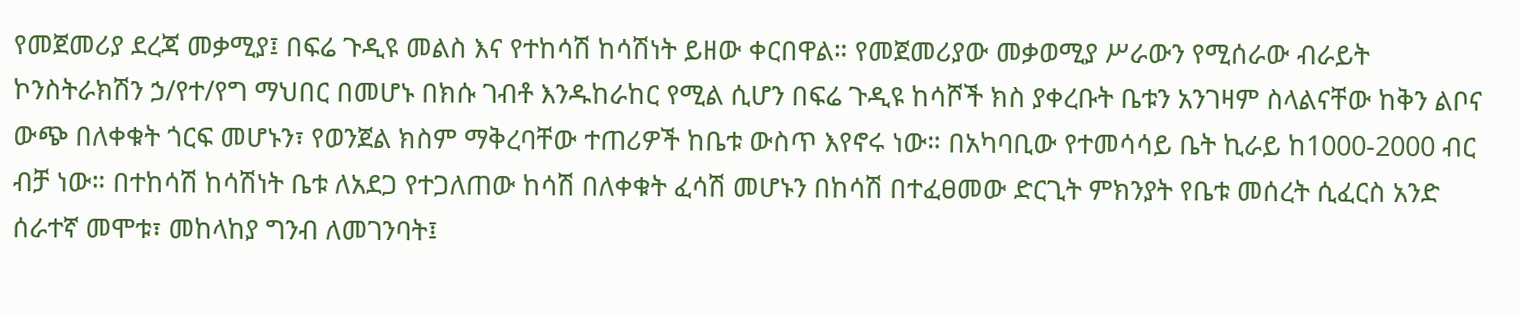የመጀመሪያ ደረጃ መቃሚያ፤ በፍሬ ጉዲዩ መልስ እና የተከሳሽ ከሳሽነት ይዘው ቀርበዋል። የመጀመሪያው መቃወሚያ ሥራውን የሚሰራው ብራይት ኮንስትራክሽን ኃ/የተ/የግ ማህበር በመሆኑ በክሱ ገብቶ እንዱከራከር የሚል ሲሆን በፍሬ ጉዲዩ ከሳሾች ክስ ያቀረቡት ቤቱን አንገዛም ስላልናቸው ከቅን ልቦና ውጭ በለቀቁት ጎርፍ መሆኑን፣ የወንጀል ክስም ማቅረባቸው ተጠሪዎች ከቤቱ ውስጥ እየኖሩ ነው። በአካባቢው የተመሳሳይ ቤት ኪራይ ከ1000-2000 ብር ብቻ ነው። በተከሳሽ ከሳሽነት ቤቱ ለአደጋ የተጋለጠው ከሳሽ በለቀቁት ፈሳሽ መሆኑን በከሳሽ በተፈፀመው ድርጊት ምክንያት የቤቱ መሰረት ሲፈርስ አንድ ሰራተኛ መሞቱ፣ መከላከያ ግንብ ለመገንባት፤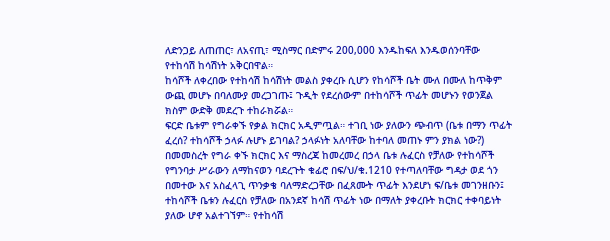ለድንጋይ ለጠጠር፣ ለአናጢ፣ ሚስማር በድምሩ 200,000 እንዱከፍለ እንዱወሰንባቸው የተከሳሽ ከሳሽነት አቅርበዋል።
ከሳሾች ለቀረበው የተከሳሽ ከሳሽነት መልስ ያቀረቡ ሲሆን የከሳሾች ቤት ሙለ በሙለ ከጥቅም ውጪ መሆኑ በባለሙያ መረጋገጡ፤ ጉዲት የደረሰውም በተከሳሾች ጥፊት መሆኑን የወንጀል ክስም ውድቅ መደረጉ ተከራክሯል።
ፍርድ ቤቱም የግራቀኙ የቃል ክርክር አዲምጧል። ተገቢ ነው ያለውን ጭብጥ (ቤቱ በማን ጥፊት ፈረሰ? ተከሳሾች ኃላፉ ሉሆኑ ይገባል? ኃላፉነት አለባቸው ከተባለ መጠኑ ምን ያክል ነው?) በመመስረት የግራ ቀኙ ክርክር እና ማስረጃ ከመረመረ በኃላ ቤቱ ሉፈርስ የቻለው የተከሳሾች የግንባታ ሥራውን ለማከናወን ባደረጉት ቁፊሮ በፍ/ህ/ቁ.1210 የተጣለባቸው ግዳታ ወደ ጎን በመተው እና አስፈላጊ ጥንቃቄ ባለማድረጋቸው በፈጸሙት ጥፊት እንደሆነ ፍ/ቤቱ መገንዘቡን፤
ተከሳሾች ቤቱን ሉፈርስ የቻለው በአንደኛ ከሳሽ ጥፊት ነው በማለት ያቀረቡት ክርክር ተቀባይነት ያለው ሆኖ አልተገኘም። የተከሳሽ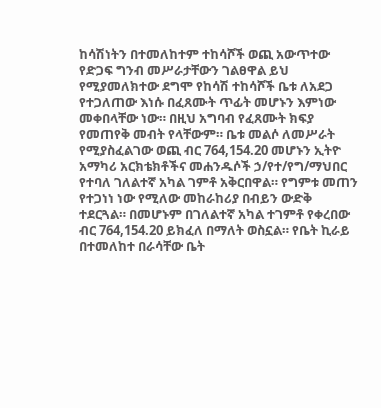ከሳሽነትን በተመለከተም ተከሳሾች ወጪ አውጥተው የድጋፍ ግንብ መሥራታቸውን ገልፀዋል ይህ የሚያመለክተው ደግሞ የከሳሽ ተከሳሾች ቤቱ ለአደጋ የተጋለጠው እነሱ በፈጸሙት ጥፊት መሆኑን እምነው መቀበላቸው ነው። በዚህ አግባብ የፈጸሙት ክፍያ የመጠየቅ መብት የላቸውም። ቤቱ መልሶ ለመሥራት የሚያስፈልገው ወጪ ብር 764,154.20 መሆኑን ኢትዮ አማካሪ አርክቴክቶችና መሐንዱሶች ኃ/የተ/የግ/ማህበር የተባለ ገለልተኛ አካል ገምቶ አቅርበዋል። የግምቱ መጠን የተጋነነ ነው የሚለው መከራከሪያ በብይን ውድቅ ተደርጓል። በመሆኑም በገለልተኛ አካል ተገምቶ የቀረበው ብር 764,154.20 ይክፈለ በማለት ወስኗል። የቤት ኪራይ በተመለከተ በራሳቸው ቤት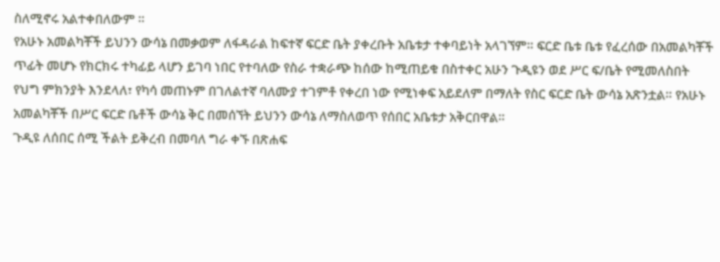ስለሚኖሩ አልተቀበለውም ።
የአሁኑ አመልካቾች ይህንን ውሳኔ በመቃወም ለፋዳራል ከፍተኛ ፍርድ ቤት ያቀረቡት አቤቱታ ተቀባይነት አላገኘም። ፍርድ ቤቱ ቤቱ የፈረሰው በአመልካቾች ጥፊት መሆኑ የክርክሩ ተካፊይ ላሆን ይገባ ነበር የተባለው የስራ ተቋራጭ ከሰው ከሚጠይቁ በስተቀር አሁን ጉዲዩን ወደ ሥር ፍ/ቤት የሚመለስበት የህግ ምክንያት እንደላለ፣ የካሳ መጠኑም በገለልተኛ ባለሙያ ተገምቶ የቀረበ ነው የሚነቀፍ አይደለም በማለት የስር ፍርድ ቤት ውሳኔ አጽንቷል። የአሁኑ አመልካቾች በሥር ፍርድ ቤቶች ውሳኔ ቅር በመሰኘት ይህንን ውሳኔ ለማስለወጥ የሰበር አቤቱታ አቅርበዋል።
ጉዲዩ ለሰበር ሰሚ ችልት ይቅረብ በመባለ ግራ ቀኙ በጽሐፍ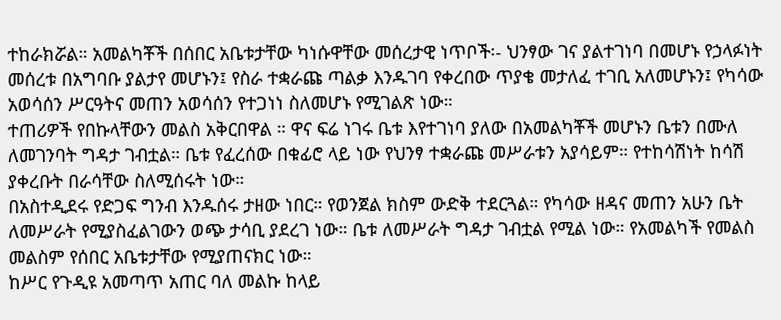ተከራክሯል። አመልካቾች በሰበር አቤቱታቸው ካነሱዋቸው መሰረታዊ ነጥቦች፡- ህንፃው ገና ያልተገነባ በመሆኑ የኃላፉነት መሰረቱ በአግባቡ ያልታየ መሆኑን፤ የስራ ተቋራጩ ጣልቃ እንዱገባ የቀረበው ጥያቄ መታለፈ ተገቢ አለመሆኑን፤ የካሳው አወሳሰን ሥርዓትና መጠን አወሳሰን የተጋነነ ስለመሆኑ የሚገልጽ ነው።
ተጠሪዎች የበኩላቸውን መልስ አቅርበዋል ። ዋና ፍሬ ነገሩ ቤቱ እየተገነባ ያለው በአመልካቾች መሆኑን ቤቱን በሙለ ለመገንባት ግዳታ ገብቷል። ቤቱ የፈረሰው በቁፊሮ ላይ ነው የህንፃ ተቋራጩ መሥራቱን አያሳይም። የተከሳሽነት ከሳሽ ያቀረቡት በራሳቸው ስለሚሰሩት ነው።
በአስተዲደሩ የድጋፍ ግንብ እንዱሰሩ ታዘው ነበር። የወንጀል ክስም ውድቅ ተደርጓል። የካሳው ዘዳና መጠን አሁን ቤት ለመሥራት የሚያስፈልገውን ወጭ ታሳቢ ያደረገ ነው። ቤቱ ለመሥራት ግዳታ ገብቷል የሚል ነው። የአመልካች የመልስ መልስም የሰበር አቤቱታቸው የሚያጠናክር ነው።
ከሥር የጉዲዩ አመጣጥ አጠር ባለ መልኩ ከላይ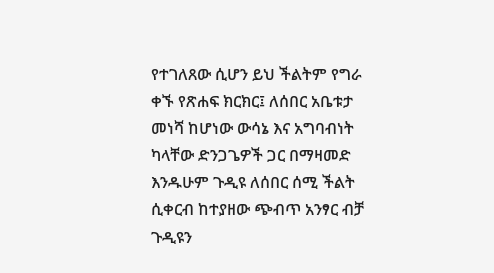የተገለጸው ሲሆን ይህ ችልትም የግራ ቀኙ የጽሐፍ ክርክር፤ ለሰበር አቤቱታ መነሻ ከሆነው ውሳኔ እና አግባብነት ካላቸው ድንጋጌዎች ጋር በማዛመድ እንዱሁም ጉዲዩ ለሰበር ሰሚ ችልት ሲቀርብ ከተያዘው ጭብጥ አንፃር ብቻ ጉዲዩን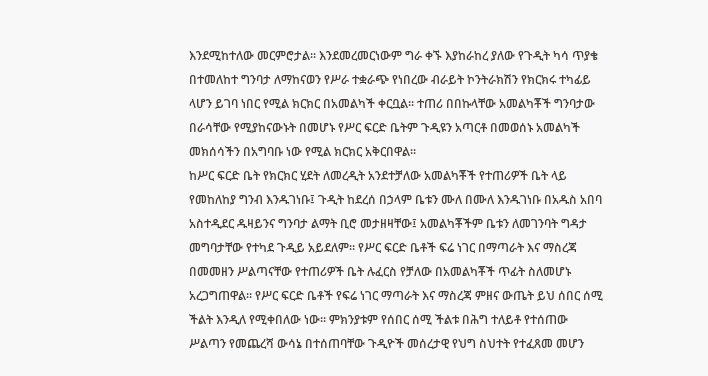እንደሚከተለው መርምሮታል። እንደመረመርነውም ግራ ቀኙ እያከራከረ ያለው የጉዲት ካሳ ጥያቄ በተመለከተ ግንባታ ለማከናወን የሥራ ተቋራጭ የነበረው ብራይት ኮንትራክሽን የክርክሩ ተካፊይ ላሆን ይገባ ነበር የሚል ክርክር በአመልካች ቀርቧል። ተጠሪ በበኩላቸው አመልካቾች ግንባታው በራሳቸው የሚያከናውኑት በመሆኑ የሥር ፍርድ ቤትም ጉዲዩን አጣርቶ በመወሰኑ አመልካች መክሰሳችን በአግባቡ ነው የሚል ክርክር አቅርበዋል።
ከሥር ፍርድ ቤት የክርክር ሂደት ለመረዲት አንደተቻለው አመልካቾች የተጠሪዎች ቤት ላይ የመከለከያ ግንብ እንዱገነቡ፤ ጉዲት ከደረሰ በኃላም ቤቱን ሙለ በሙለ እንዱገነቡ በአዱስ አበባ አስተዲደር ዱዛይንና ግንባታ ልማት ቢሮ መታዘዛቸው፤ አመልካቾችም ቤቱን ለመገንባት ግዳታ መግባታቸው የተካደ ጉዲይ አይደለም። የሥር ፍርድ ቤቶች ፍሬ ነገር በማጣራት እና ማስረጃ በመመዘን ሥልጣናቸው የተጠሪዎች ቤት ሉፈርስ የቻለው በአመልካቾች ጥፊት ስለመሆኑ አረጋግጠዋል። የሥር ፍርድ ቤቶች የፍሬ ነገር ማጣራት እና ማስረጃ ምዘና ውጤት ይህ ሰበር ሰሚ ችልት እንዲለ የሚቀበለው ነው። ምክንያቱም የሰበር ሰሚ ችልቱ በሕግ ተለይቶ የተሰጠው ሥልጣን የመጨረሻ ውሳኔ በተሰጠባቸው ጉዲዮች መሰረታዊ የህግ ስህተት የተፈጸመ መሆን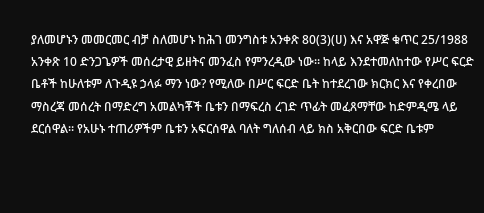ያለመሆኑን መመርመር ብቻ ስለመሆኑ ከሕገ መንግስቱ አንቀጽ 80(3)(ሀ) እና አዋጅ ቁጥር 25/1988 አንቀጽ 10 ድንጋጌዎች መሰረታዊ ይዘትና መንፈስ የምንረዲው ነው። ከላይ እንደተመለከተው የሥር ፍርድ ቤቶች ከሁለቱም ለጉዲዩ ኃላፉ ማን ነው? የሚለው በሥር ፍርድ ቤት ከተደረገው ክርክር እና የቀረበው ማስረጃ መሰረት በማድረግ አመልካቾች ቤቱን በማፍረስ ረገድ ጥፊት መፈጸማቸው ከድምዲሜ ላይ ደርሰዋል። የአሁኑ ተጠሪዎችም ቤቱን አፍርሰዋል ባለት ግለሰብ ላይ ክስ አቅርበው ፍርድ ቤቱም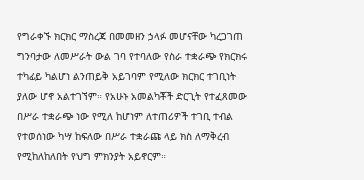የግራቀኙ ክርክር ማስረጃ በመመዘን ኃላፉ መሆናቸው ካረጋገጠ ግንባታው ለመሥራት ውል ገባ የተባለው የስራ ተቋራጭ የክርክሩ ተካፊይ ካልሆነ ልንጠይቅ አይገባም የሚለው ክርክር ተገቢነት ያለው ሆኖ አልተገኘም። የአሁኑ አመልካቾች ድርጊት የተፈጸመው በሥራ ተቋራጭ ነው የሚለ ከሆነም ለተጠሪዎች ተገቢ ተብል የተወሰነው ካሣ ከፍለው በሥራ ተቋራጩ ላይ ክስ ለማቅረብ የሚከለከለበት የህግ ምክንያት አይኖርም።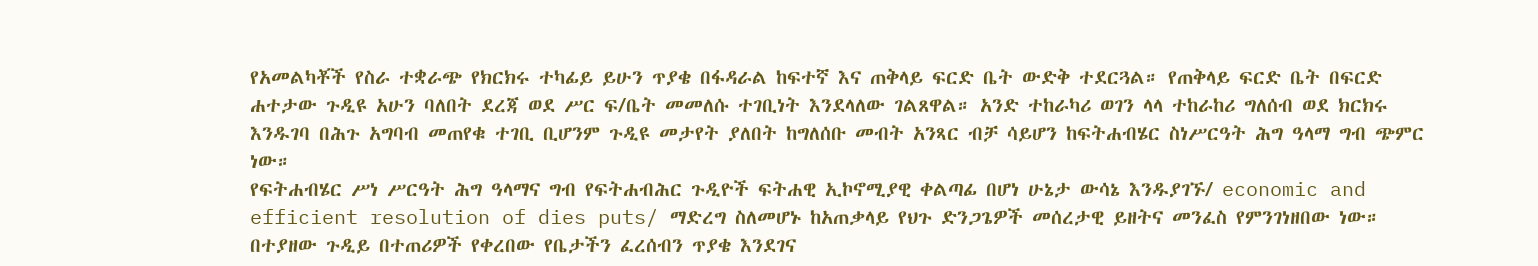የአመልካቾች የስራ ተቋራጭ የክርክሩ ተካፊይ ይሁን ጥያቄ በፋዳራል ከፍተኛ እና ጠቅላይ ፍርድ ቤት ውድቅ ተደርጓል። የጠቅላይ ፍርድ ቤት በፍርድ ሐተታው ጉዲዩ አሁን ባለበት ደረጃ ወደ ሥር ፍ/ቤት መመለሱ ተገቢነት እንደላለው ገልጸዋል። አንድ ተከራካሪ ወገን ላላ ተከራከሪ ግለሰብ ወደ ክርክሩ እንዱገባ በሕጉ አግባብ መጠየቁ ተገቢ ቢሆንም ጉዲዩ መታየት ያለበት ከግለሰቡ መብት አንጻር ብቻ ሳይሆን ከፍትሐብሄር ስነሥርዓት ሕግ ዓላማ ግብ ጭምር ነው።
የፍትሐብሄር ሥነ ሥርዓት ሕግ ዓላማና ግብ የፍትሐብሕር ጉዲዮች ፍትሐዊ ኢኮኖሚያዊ ቀልጣፊ በሆነ ሁኔታ ውሳኔ እንዱያገኙ/ economic and efficient resolution of dies puts/ ማድረግ ስለመሆኑ ከአጠቃላይ የህጉ ድንጋጌዎች መሰረታዊ ይዘትና መንፈስ የምንገነዘበው ነው። በተያዘው ጉዲይ በተጠሪዎች የቀረበው የቤታችን ፈረሰብን ጥያቄ እንደገና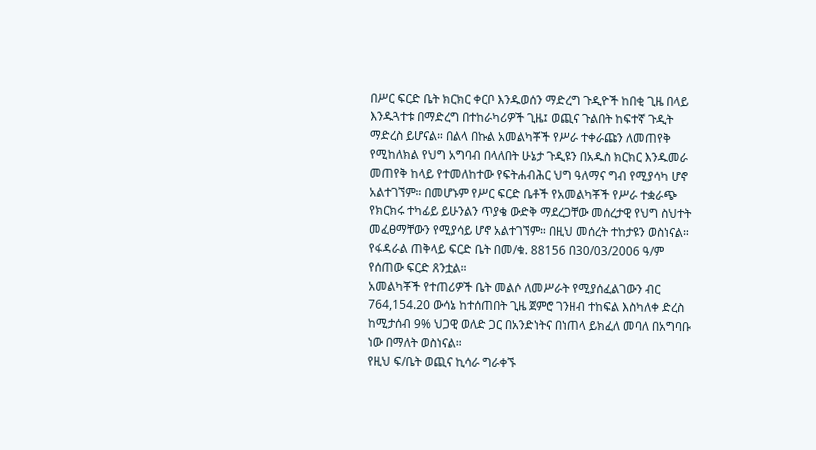በሥር ፍርድ ቤት ክርክር ቀርቦ እንዱወሰን ማድረግ ጉዲዮች ከበቂ ጊዜ በላይ እንዱጓተቱ በማድረግ በተከራካሪዎች ጊዜ፤ ወጪና ጉልበት ከፍተኛ ጉዲት ማድረስ ይሆናል። በልላ በኩል አመልካቾች የሥራ ተቀራጩን ለመጠየቅ የሚከለክል የህግ አግባብ በላለበት ሁኔታ ጉዲዩን በአዱስ ክርክር እንዱመራ መጠየቅ ከላይ የተመለከተው የፍትሐብሕር ህግ ዓለማና ግብ የሚያሳካ ሆኖ አልተገኘም። በመሆኑም የሥር ፍርድ ቤቶች የአመልካቾች የሥራ ተቋራጭ የክርክሩ ተካፊይ ይሁንልን ጥያቄ ውድቅ ማደረጋቸው መሰረታዊ የህግ ስህተት መፈፀማቸውን የሚያሳይ ሆኖ አልተገኘም። በዚህ መሰረት ተከታዩን ወስነናል።
የፋዳራል ጠቅላይ ፍርድ ቤት በመ/ቁ. 88156 በ30/03/2006 ዓ/ም የሰጠው ፍርድ ጸንቷል።
አመልካቾች የተጠሪዎች ቤት መልሶ ለመሥራት የሚያሰፈልገውን ብር 764,154.20 ውሳኔ ከተሰጠበት ጊዜ ጀምሮ ገንዘብ ተከፍል እስካለቀ ድረስ ከሚታሰብ 9% ህጋዊ ወለድ ጋር በአንድነትና በነጠላ ይክፈለ መባለ በአግባቡ ነው በማለት ወስነናል።
የዚህ ፍ/ቤት ወጪና ኪሳራ ግራቀኙ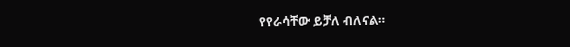የየራሳቸው ይቻለ ብለናል።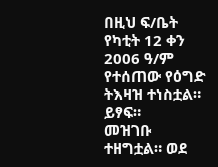በዚህ ፍ/ቤት የካቲት 12 ቀን 2006 ዓ/ም የተሰጠው የዕግድ ትእዛዝ ተነስቷል። ይፃፍ።
መዝገቡ ተዘግቷል። ወደ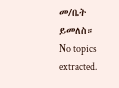መ/ቤት ይመለስ።
No topics extracted.